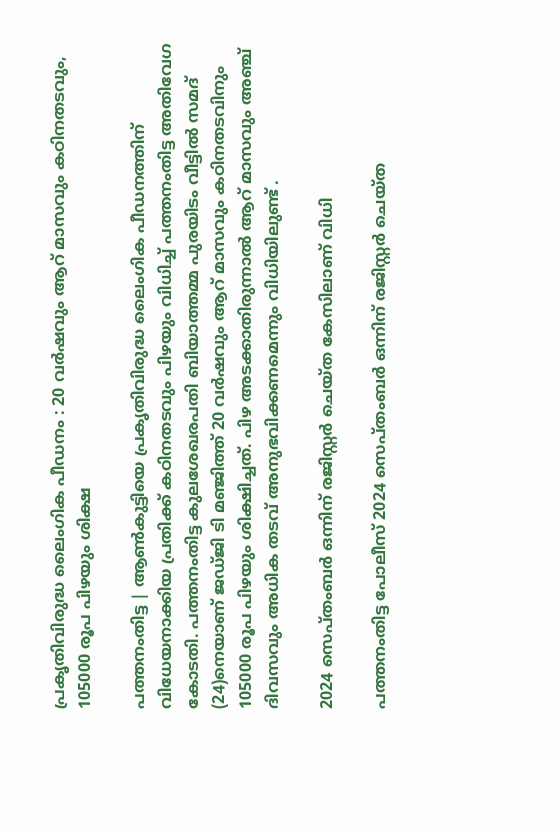പ്രകൃതിവിരുദ്ധ ലൈംഗിക പീഡനം : 20 വര്‍ഷവും ആറ് മാസവും കഠിനതടവും, 105000 രൂപ പിഴയും ശിക്ഷ

പത്തനംതിട്ട | ആണ്‍കുട്ടിയെ പ്രകൃതിവിരുദ്ധ ലൈംഗിക പീഡനത്തിന് വിധേയനാക്കിയ പ്രതിക്ക് കഠിനതടവും പിഴയും വിധിച്ച് പത്തനംതിട്ട അതിവേഗ കോടതി. പത്തനംതിട്ട കുലശേഖരപതി ബിയാത്തമ്മ പുരയിടം വീട്ടില്‍ സമദ് (24)നെയാണ് ജഡ്ജി ടി മഞ്ജിത്ത് 20 വര്‍ഷവും ആറ് മാസവും കഠിനതടവിനും 105000 രൂപ പിഴയും ശിക്ഷിച്ചത്. പിഴ അടക്കാതിരുന്നാല്‍ ആറ് മാസവും അഞ്ച് ദിവസവും അധിക തടവ് അനുഭവിക്കണമെന്നും വിധിയിലുണ്ട് .

2024 സെപ്തംബര്‍ ഒന്നിന് രജിസ്റ്റര്‍ ചെയ്ത കേസിലാണ് വിധി

പത്തനംതിട്ട പോലീസ് 2024 സെപ്തംബര്‍ ഒന്നിന് രജിസ്റ്റര്‍ ചെയ്ത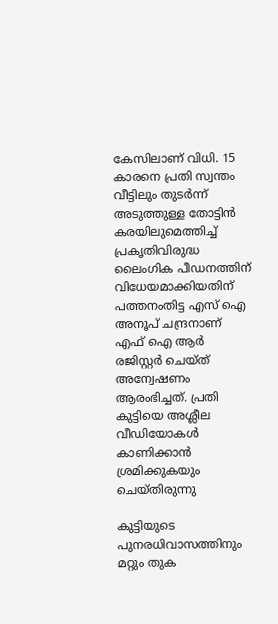കേസിലാണ് വിധി. 15 കാരനെ പ്രതി സ്വന്തം വീട്ടിലും തുടര്‍ന്ന് അടുത്തുള്ള തോട്ടിൻ കരയിലുമെത്തിച്ച് പ്രകൃതിവിരുദ്ധ ലൈംഗിക പീഡനത്തിന് വിധേയമാക്കിയതിന് പത്തനംതിട്ട എസ് ഐ അനൂപ് ചന്ദ്രനാണ് എഫ്‌ ഐ ആര്‍ രജിസ്റ്റര്‍ ചെയ്ത് അന്വേഷണം ആരംഭിച്ചത്. പ്രതി കുട്ടിയെ അശ്ലീല വീഡിയോകള്‍ കാണിക്കാന്‍ ശ്രമിക്കുകയും ചെയ്തിരുന്നു

കുട്ടിയുടെ പുനരധിവാസത്തിനും മറ്റും തുക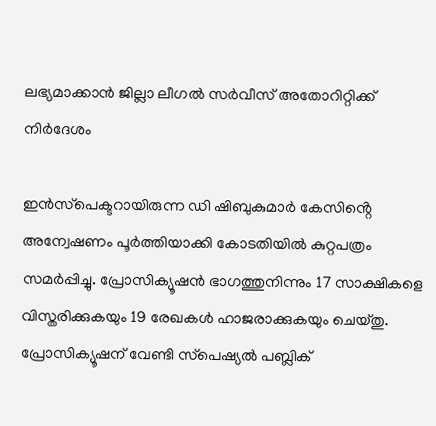ലഭ്യമാക്കാന്‍ ജില്ലാ ലീഗല്‍ സര്‍വീസ് അതോറിറ്റിക്ക് നിര്‍ദേശം

ഇന്‍സ്‌പെക്ടറായിരുന്ന ഡി ഷിബുകുമാര്‍ കേസിൻ്റെ അന്വേഷണം പൂര്‍ത്തിയാക്കി കോടതിയില്‍ കുറ്റപത്രം സമര്‍പ്പിച്ചു. പ്രോസിക്യൂഷന്‍ ഭാഗത്തുനിന്നും 17 സാക്ഷികളെ വിസ്തരിക്കുകയും 19 രേഖകള്‍ ഹാജരാക്കുകയും ചെയ്തു. പ്രോസിക്യൂഷന് വേണ്ടി സ്‌പെഷ്യല്‍ പബ്ലിക്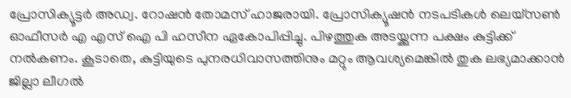പ്രോസിക്യൂട്ടര്‍ അഡ്വ. റോഷന്‍ തോമസ് ഹാജരായി. പ്രോസിക്യൂഷന്‍ നടപടികള്‍ ലെയ്‌സണ്‍ ഓഫീസര്‍ എ എസ് ഐ പി ഹസീന ഏകോപിപ്പിച്ചു. പിഴത്തുക അടയ്ക്കുന്ന പക്ഷം കുട്ടിക്ക് നല്‍കണം. കൂടാതെ, കുട്ടിയുടെ പുനരധിവാസത്തിനും മറ്റും ആവശ്യമെങ്കില്‍ തുക ലഭ്യമാക്കാന്‍ ജില്ലാ ലീഗല്‍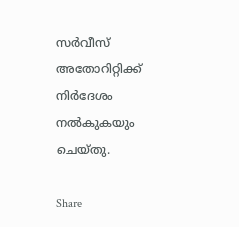സര്‍വീസ് അതോറിറ്റിക്ക് നിര്‍ദേശം നല്‍കുകയും ചെയ്തു.

Share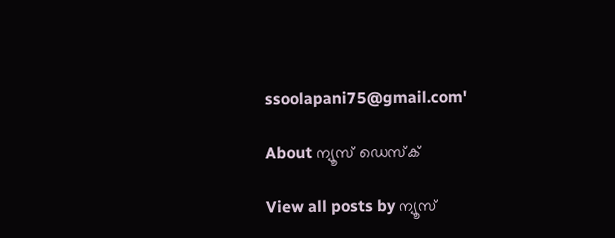ssoolapani75@gmail.com'

About ന്യൂസ് ഡെസ്ക്

View all posts by ന്യൂസ്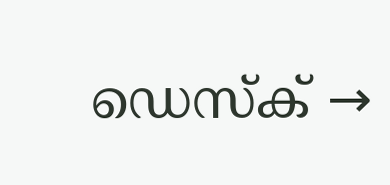ഡെസ്ക് →